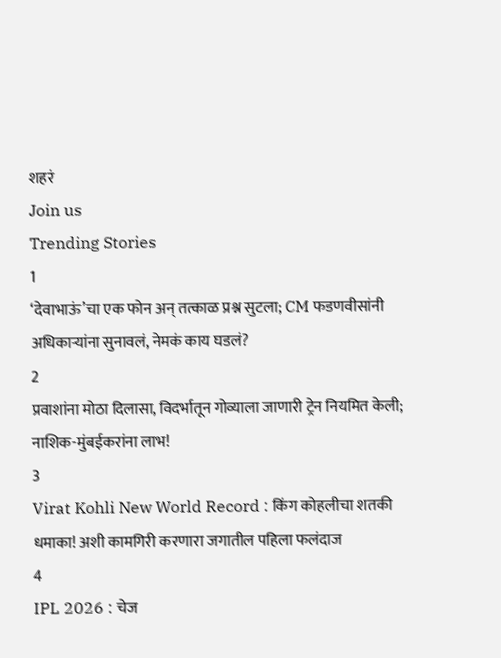शहरं
Join us
Trending Stories
1
‘देवाभाऊं’चा एक फोन अन् तत्काळ प्रश्न सुटला; CM फडणवीसांनी अधिकाऱ्यांना सुनावलं, नेमकं काय घडलं?
2
प्रवाशांना मोठा दिलासा, विदर्भातून गोव्याला जाणारी ट्रेन नियमित केली; नाशिक-मुंबईकरांना लाभ!
3
Virat Kohli New World Record : किंग कोहलीचा शतकी धमाका! अशी कामगिरी करणारा जगातील पहिला फलंदाज
4
IPL 2026 : चेज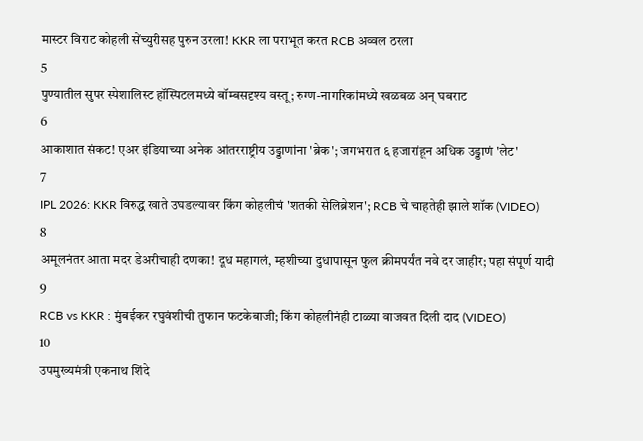मास्टर विराट कोहली सेंच्युरीसह पुरुन उरला! KKR ला पराभूत करत RCB अव्वल ठरला
5
पुण्यातील सुपर स्पेशालिस्ट हॉस्पिटलमध्ये बॉम्बसदृश्य वस्तू; रुग्ण-नागरिकांमध्ये खळबळ अन् घबराट
6
आकाशात संकट! एअर इंडियाच्या अनेक आंतरराष्ट्रीय उड्डाणांना 'ब्रेक'; जगभरात ६ हजारांहून अधिक उड्डाणं 'लेट'
7
IPL 2026: KKR विरुद्ध खाते उघडल्यावर किंग कोहलीचं 'शतकी सेलिब्रेशन'; RCB चे चाहतेही झाले शॉक (VIDEO)
8
अमूलनंतर आता मदर डेअरीचाही दणका! दूध महागलं, म्हशीच्या दुधापासून फुल क्रीमपर्यंत नवे दर जाहीर; पहा संपूर्ण यादी
9
RCB vs KKR : मुंबईकर रघुवंशीची तुफान फटकेबाजी; किंग कोहलीनंही टाळ्या वाजवत दिली दाद (VIDEO)
10
उपमुख्यमंत्री एकनाथ शिंदे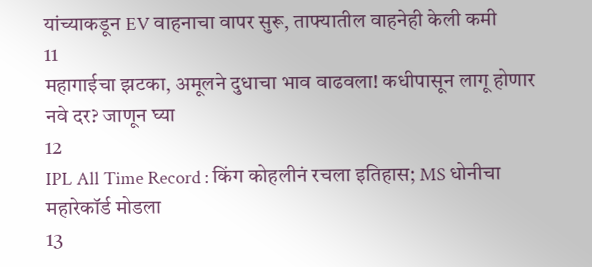यांच्याकडून EV वाहनाचा वापर सुरू, ताफ्यातील वाहनेही केली कमी
11
महागाईचा झटका, अमूलने दुधाचा भाव वाढवला! कधीपासून लागू होणार नवे दर? जाणून घ्या
12
IPL All Time Record : किंग कोहलीनं रचला इतिहास; MS धोनीचा महारेकॉर्ड मोडला
13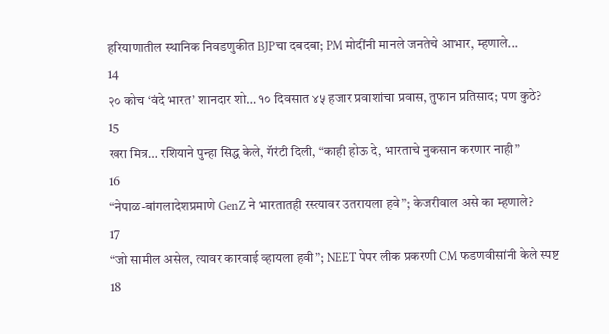हरियाणातील स्थानिक निवडणुकीत BJPचा दबदबा; PM मोदींनी मानले जनतेचे आभार, म्हणाले...
14
२० कोच ‘वंदे भारत’ शानदार शो… १० दिवसात ४५ हजार प्रवाशांचा प्रवास, तुफान प्रतिसाद; पण कुठे?
15
खरा मित्र… रशियाने पुन्हा सिद्ध केले, गॅरंटी दिली, “काही होऊ दे, भारताचे नुकसान करणार नाही”
16
“नेपाळ-बांगलादेशप्रमाणे GenZ ने भारतातही रस्त्यावर उतरायला हवे”; केजरीवाल असे का म्हणाले?
17
“जो सामील असेल, त्यावर कारवाई व्हायला हवी”; NEET पेपर लीक प्रकरणी CM फडणवीसांनी केले स्पष्ट
18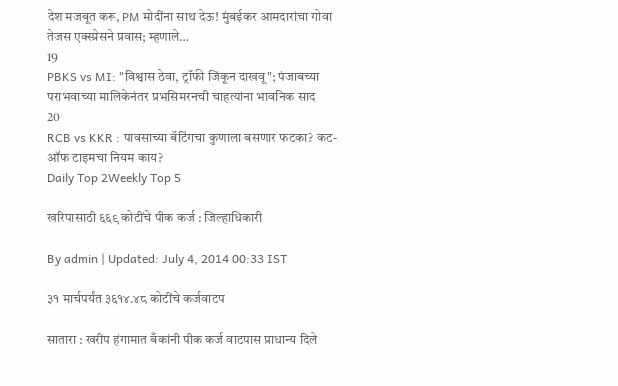देश मजबूत करू, PM मोदींना साथ देऊ! मुंबईकर आमदारांचा गोवा तेजस एक्स्प्रेसने प्रवास; म्हणाले…
19
PBKS vs MI: "विश्वास ठेवा, ट्रॉफी जिंकून दाखवू"; पंजाबच्या पराभवाच्या मालिकेनंतर प्रभसिमरनची चाहत्यांना भावनिक साद
20
RCB vs KKR : पावसाच्या बॅटिंगचा कुणाला बसणार फटका? कट-ऑफ टाइमचा नियम काय?
Daily Top 2Weekly Top 5

खरिपासाठी ६६९ कोटींचे पीक कर्ज : जिल्हाधिकारी

By admin | Updated: July 4, 2014 00:33 IST

३१ मार्चपर्यंत ३६१४.४८ कोटींचे कर्जवाटप

सातारा : खरीप हंगामात बँकांनी पीक कर्ज वाटपास प्राधान्य दिले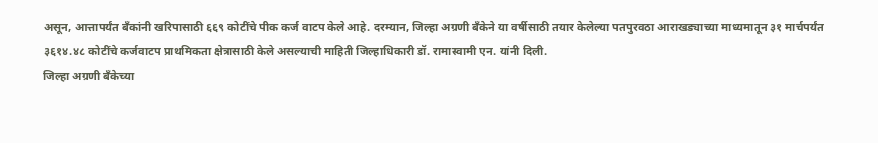असून, आत्तापर्यंत बँकांनी खरिपासाठी ६६९ कोटींचे पीक कर्ज वाटप केले आहे. दरम्यान, जिल्हा अग्रणी बँकेने या वर्षीसाठी तयार केलेल्या पतपुरवठा आराखड्याच्या माध्यमातून ३१ मार्चपर्यंत ३६१४.४८ कोटींचे कर्जवाटप प्राथमिकता क्षेत्रासाठी केले असल्याची माहिती जिल्हाधिकारी डॉ. रामास्वामी एन. यांनी दिली.
जिल्हा अग्रणी बँकेच्या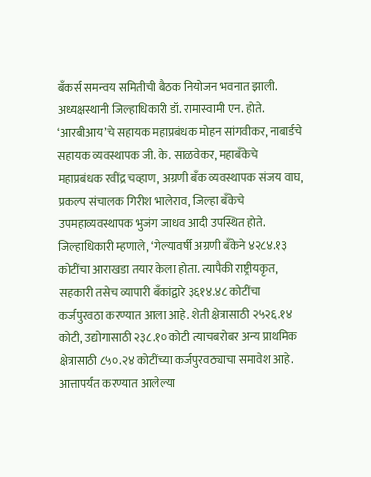बँकर्स समन्वय समितीची बैठक नियोजन भवनात झाली. अध्यक्षस्थानी जिल्हाधिकारी डॉ. रामास्वामी एन. होते. ‘आरबीआय’चे सहायक महाप्रबंधक मोहन सांगवीकर, नाबार्डचे सहायक व्यवस्थापक जी. के. साळवेकर, महाबँकेचे महाप्रबंधक रवींद्र चव्हाण, अग्रणी बँक व्यवस्थापक संजय वाघ, प्रकल्प संचालक गिरीश भालेराव, जिल्हा बँकेचे उपमहाव्यवस्थापक भुजंग जाधव आदी उपस्थित होते.
जिल्हाधिकारी म्हणाले, ‘गेल्यावर्षी अग्रणी बँकेने ४२८४.१३ कोटींचा आराखडा तयार केला होता. त्यापैकी राष्ट्रीयकृत, सहकारी तसेच व्यापारी बँकांद्वारे ३६१४.४८ कोटींचा कर्जपुरवठा करण्यात आला आहे. शेती क्षेत्रासाठी २५२६.१४ कोटी, उद्योगासाठी २३८.१० कोटी त्याचबरोबर अन्य प्राथमिक क्षेत्रासाठी ८५०.२४ कोटींच्या कर्जपुरवठ्याचा समावेश आहे. आत्तापर्यंत करण्यात आलेल्या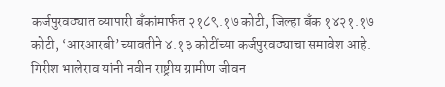कर्जपुरवठ्यात व्यापारी बँकांमार्फत २१८९.१७ कोटी, जिल्हा बँक १४२१.१७ कोटी, ‘आरआरबी’च्यावतीने ४.१३ कोटींच्या कर्जपुरवठ्याचा समावेश आहे.
गिरीश भालेराव यांनी नवीन राष्ट्रीय ग्रामीण जीवन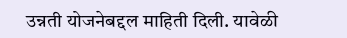उन्नती योजनेबद्दल माहिती दिली. यावेळी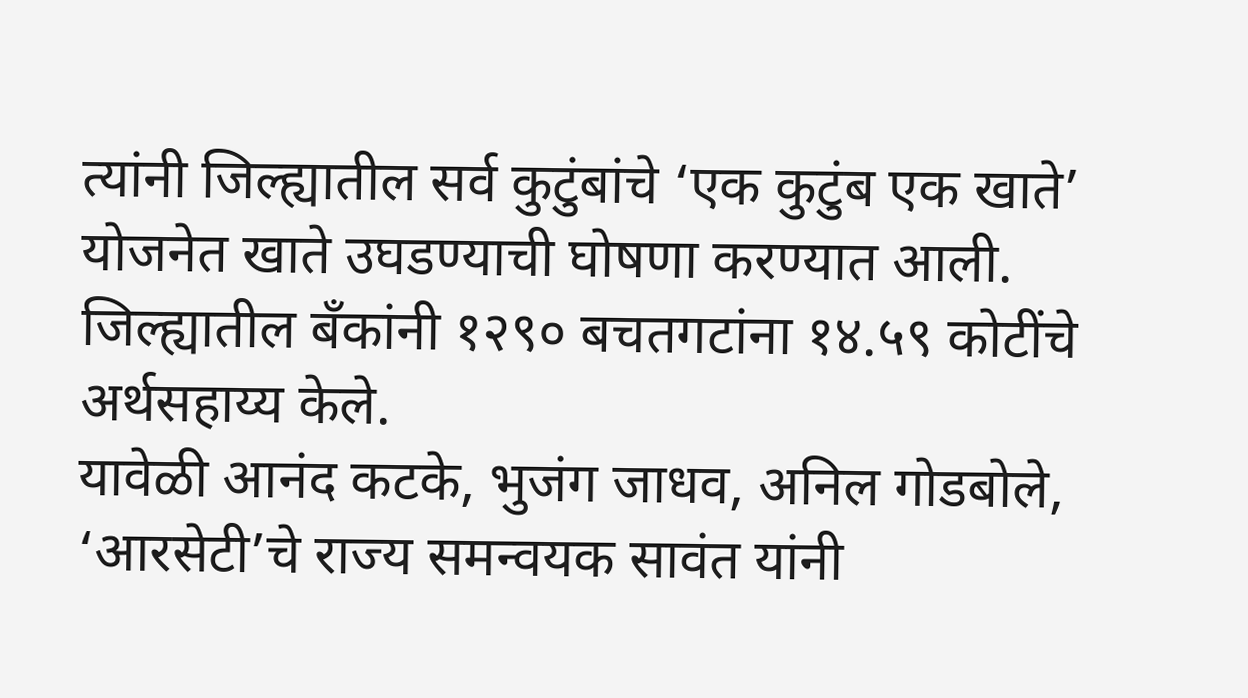त्यांनी जिल्ह्यातील सर्व कुटुंबांचे ‘एक कुटुंब एक खाते’ योजनेत खाते उघडण्याची घोषणा करण्यात आली. जिल्ह्यातील बँकांनी १२९० बचतगटांना १४.५९ कोटींचे अर्थसहाय्य केले.
यावेळी आनंद कटके, भुजंग जाधव, अनिल गोडबोले, ‘आरसेटी’चे राज्य समन्वयक सावंत यांनी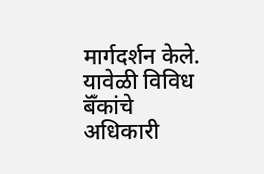मार्गदर्शन केले. यावेळी विविध बॅँकांचे अधिकारी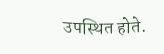उपस्थित होते.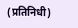(प्रतिनिधी)